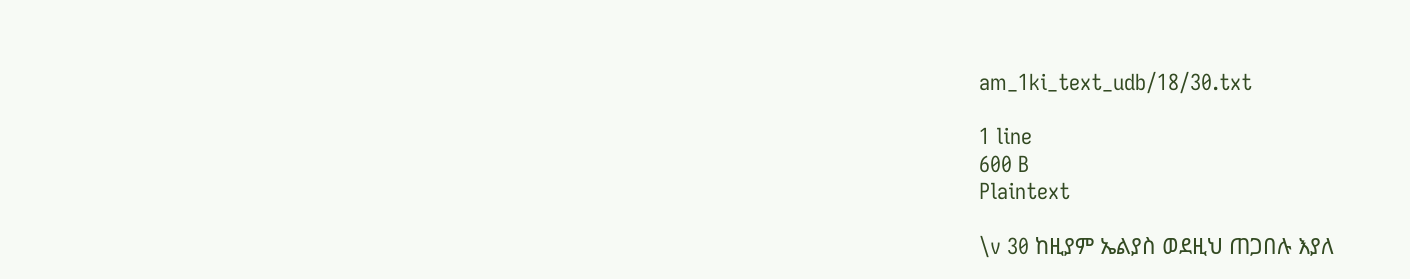am_1ki_text_udb/18/30.txt

1 line
600 B
Plaintext

\v 30 ከዚያም ኤልያስ ወደዚህ ጠጋበሉ እያለ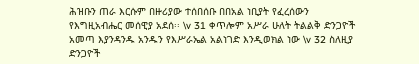ሕዝቡን ጠራ እርሱም በዙሪያው ተሰበሰቡ በበአል ነቢያት የፈረሰውን የእግዚአብሔር መሰዊያ አደሰ፡፡ \v 31 ቀጥሎም አሥራ ሁለት ትልልቅ ድንጋዮች አመጣ እያንዳንዱ አንዱን የእሥራኤል አልነገድ እንዲወክል ነው \v 32 ስለዚያ ድንጋዮች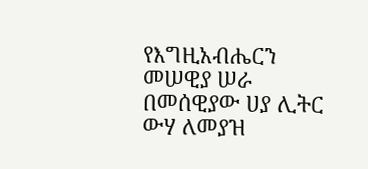የእግዚአብሔርን መሠዊያ ሠራ በመሰዊያው ሀያ ሊትር ውሃ ለመያዝ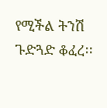የሚችል ትንሽ ጉድጓድ ቆፈረ፡፡